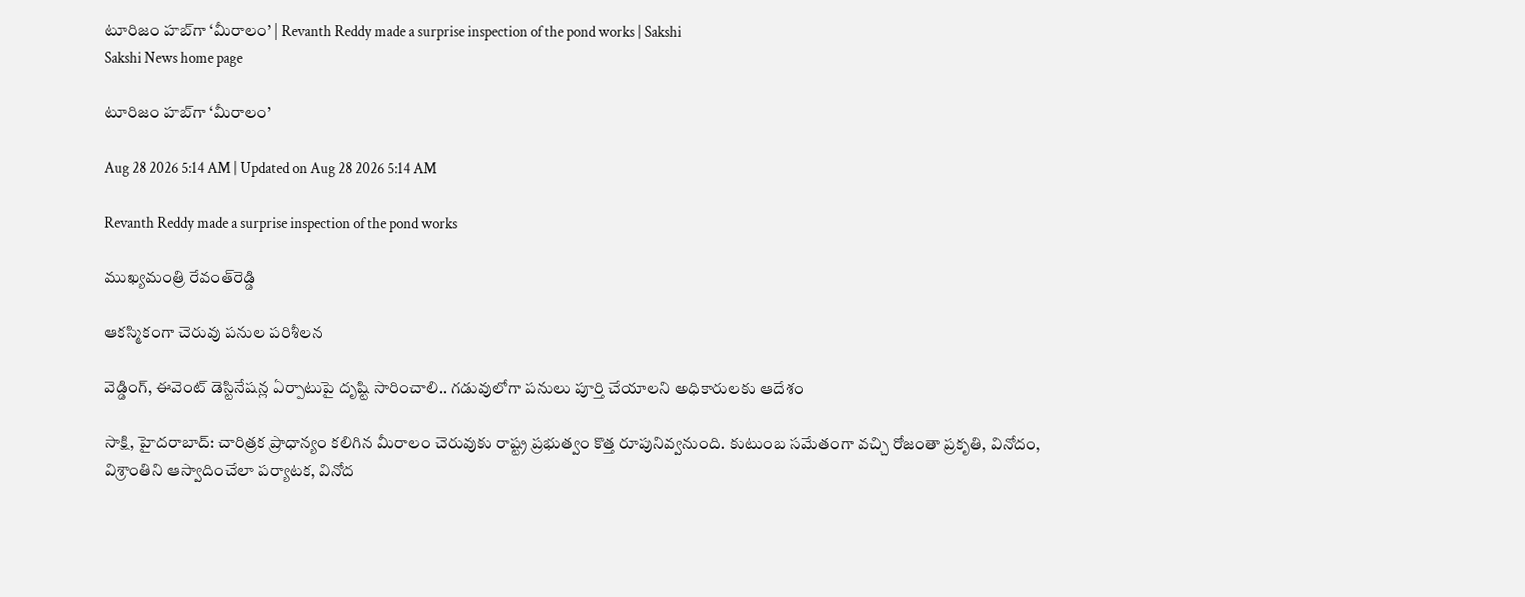టూరిజం హబ్‌గా ‘మీరాలం’ | Revanth Reddy made a surprise inspection of the pond works | Sakshi
Sakshi News home page

టూరిజం హబ్‌గా ‘మీరాలం’

Aug 28 2026 5:14 AM | Updated on Aug 28 2026 5:14 AM

Revanth Reddy made a surprise inspection of the pond works

ముఖ్యమంత్రి రేవంత్‌రెడ్డి

ఆకస్మికంగా చెరువు పనుల పరిశీలన

వెడ్డింగ్, ఈవెంట్‌ డెస్టినేషన్ల ఏర్పాటుపై దృష్టి సారించాలి.. గడువులోగా పనులు పూర్తి చేయాలని అధికారులకు ఆదేశం

సాక్షి, హైదరాబాద్‌: చారిత్రక ప్రాధాన్యం కలిగిన మీరాలం చెరువుకు రాష్ట్ర ప్రభుత్వం కొత్త రూపునివ్వనుంది. కుటుంబ సమేతంగా వచ్చి రోజంతా ప్రకృతి, వినోదం, విశ్రాంతిని ఆస్వాదించేలా పర్యాటక, వినోద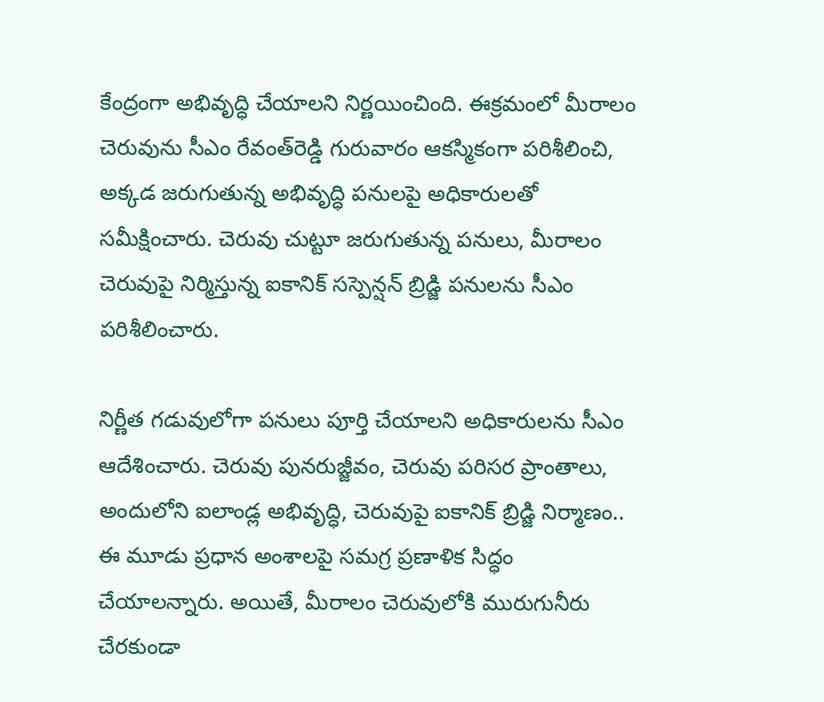కేంద్రంగా అభివృద్ధి చేయాలని నిర్ణయించింది. ఈక్రమంలో మీరాలం చెరువును సీఎం రేవంత్‌రెడ్డి గురువారం ఆకస్మికంగా పరిశీలించి, అక్కడ జరుగుతున్న అభివృద్ధి పనులపై అధికారులతో సమీక్షించారు. చెరువు చుట్టూ జరుగుతున్న పనులు, మీరాలం చెరువుపై నిర్మిస్తున్న ఐకానిక్‌ సస్పెన్షన్‌ బ్రిడ్జి పనులను సీఎం పరిశీలించారు.

నిర్ణీత గడువులోగా పనులు పూర్తి చేయాలని అధికారులను సీఎం ఆదేశించారు. చెరువు పునరుజ్జీవం, చెరువు పరిసర ప్రాంతాలు, అందులోని ఐలాండ్ల అభివృద్ధి, చెరువుపై ఐకానిక్‌ బ్రిడ్జి నిర్మాణం.. ఈ మూడు ప్రధాన అంశాలపై సమగ్ర ప్రణాళిక సిద్ధం చేయాలన్నారు. అయితే, మీరాలం చెరువులోకి మురుగునీరు చేరకుండా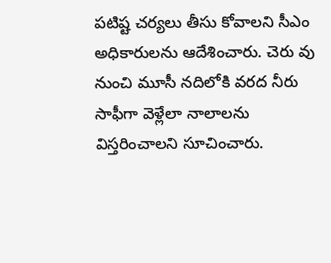పటిష్ట చర్యలు తీసు కోవాలని సీఎం అధికారులను ఆదేశించారు. చెరు వు నుంచి మూసీ నదిలోకి వరద నీరు సాఫీగా వెళ్లేలా నాలాలను విస్తరించాలని సూచించారు.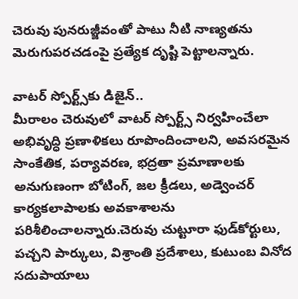చెరువు పునరుజ్జీవంతో పాటు నీటి నాణ్యతను మెరుగుపరచడంపై ప్రత్యేక దృష్టి పెట్టాలన్నారు.

వాటర్‌ స్పోర్ట్స్‌కు డిజైన్‌..
మీరాలం చెరువులో వాటర్‌ స్పోర్ట్స్‌ నిర్వహించేలా అభివృద్ధి ప్రణాళికలు రూపొందించాలని, అవసరమైన సాంకేతిక, పర్యావరణ, భద్రతా ప్రమాణాలకు అనుగుణంగా బోటింగ్, జల క్రీడలు, అడ్వెంచర్‌ కార్యకలాపాలకు అవకాశాలను పరిశీలించాలన్నారు.చెరువు చుట్టూరా ఫుడ్‌కోర్టులు, పచ్చని పార్కులు, విశ్రాంతి ప్రదేశాలు, కుటుంబ వినోద సదుపాయాలు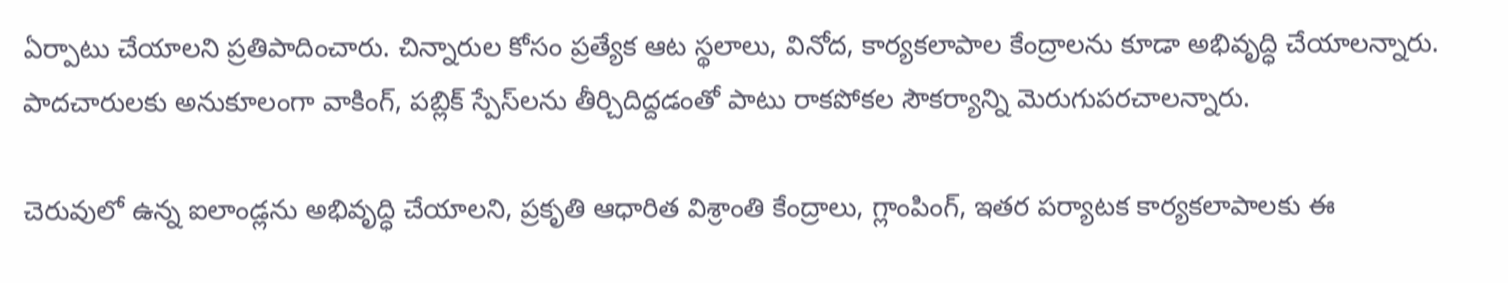ఏర్పాటు చేయాలని ప్రతిపాదించారు. చిన్నారుల కోసం ప్రత్యేక ఆట స్థలాలు, వినోద, కార్యకలాపాల కేంద్రాలను కూడా అభివృద్ధి చేయాలన్నారు. పాదచారులకు అనుకూలంగా వాకింగ్, పబ్లిక్‌ స్పేస్‌లను తీర్చిదిద్దడంతో పాటు రాకపోకల సౌకర్యాన్ని మెరుగుపరచాలన్నారు.

చెరువులో ఉన్న ఐలాండ్లను అభివృద్ధి చేయాలని, ప్రకృతి ఆధారిత విశ్రాంతి కేంద్రాలు, గ్లాంపింగ్, ఇతర పర్యాటక కార్యకలాపాలకు ఈ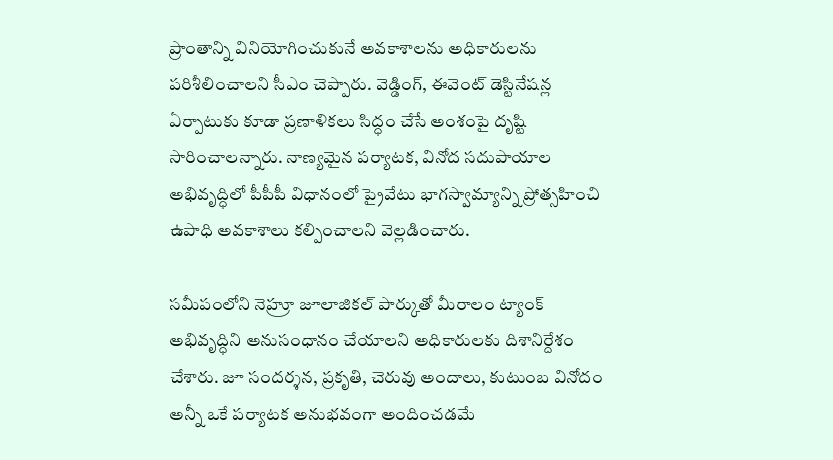ప్రాంతాన్ని వినియోగించుకునే అవకాశాలను అధికారులను పరిశీలించాలని సీఎం చెప్పారు. వెడ్డింగ్, ఈవెంట్‌ డెస్టినేషన్ల ఏర్పాటుకు కూడా ప్రణాళికలు సిద్ధం చేసే అంశంపై దృష్టి సారించాలన్నారు. నాణ్యమైన పర్యాటక, వినోద సదుపాయాల అభివృద్ధిలో పీపీపీ విధానంలో ప్రైవేటు భాగస్వామ్యాన్ని ప్రోత్సహించి ఉపాధి అవకాశాలు కల్పించాలని వెల్లడించారు.

సమీపంలోని నెహ్రూ జూలాజికల్‌ పార్కుతో మీరాలం ట్యాంక్‌ అభివృద్ధిని అనుసంధానం చేయాలని అధికారులకు దిశానిర్దేశం చేశారు. జూ సందర్శన, ప్రకృతి, చెరువు అందాలు, కుటుంబ వినోదం అన్నీ ఒకే పర్యాటక అనుభవంగా అందించడమే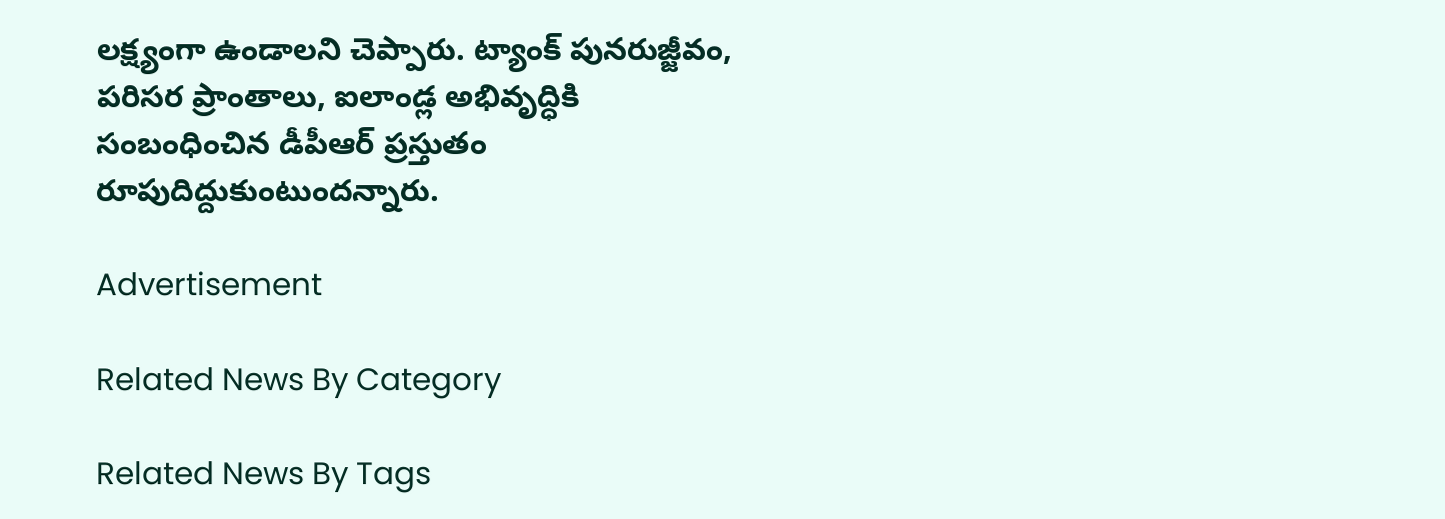లక్ష్యంగా ఉండాలని చెప్పారు. ట్యాంక్‌ పునరుజ్జీవం, పరిసర ప్రాంతాలు, ఐలాండ్ల అభివృద్ధికి సంబంధించిన డీపీఆర్‌ ప్రస్తుతం రూపుదిద్దుకుంటుందన్నారు.

Advertisement

Related News By Category

Related News By Tags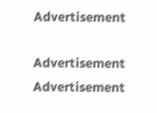Advertisement

Advertisement
Advertisement